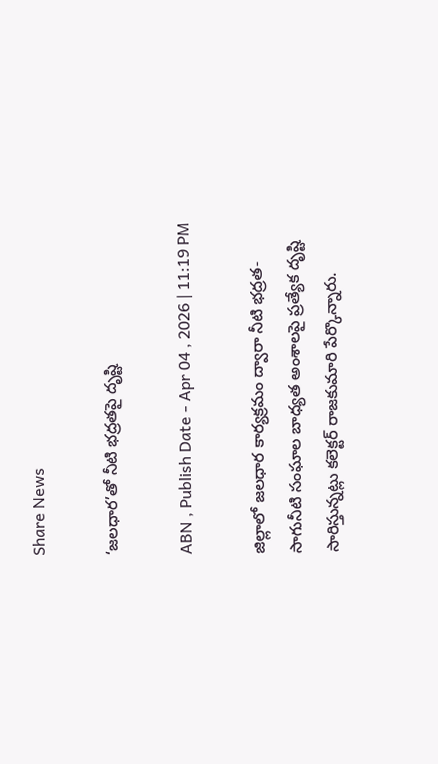Share News

‘జలధార’తో నీటి భద్రతపై దృష్టి

ABN , Publish Date - Apr 04 , 2026 | 11:19 PM

జిల్లాలో జలధార కార్యక్రమం ద్వారా నీటి భద్రత- సాగునీటి సంఘాల బాధ్యత అంశాలపై ప్రత్యేక దృష్టి సారిస్తున్నట్లు కలెక్టర్‌ రాజకుమారి పేర్కొన్నారు.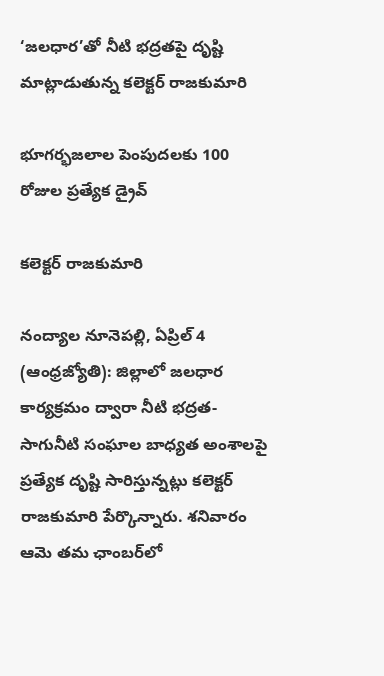‘జలధార’తో నీటి భద్రతపై దృష్టి
మాట్లాడుతున్న కలెక్టర్‌ రాజకుమారి

భూగర్భజలాల పెంపుదలకు 100 రోజుల ప్రత్యేక డ్రైవ్‌

కలెక్టర్‌ రాజకుమారి

నంద్యాల నూనెపల్లి, ఏప్రిల్‌ 4 (ఆంధ్రజ్యోతి): జిల్లాలో జలధార కార్యక్రమం ద్వారా నీటి భద్రత- సాగునీటి సంఘాల బాధ్యత అంశాలపై ప్రత్యేక దృష్టి సారిస్తున్నట్లు కలెక్టర్‌ రాజకుమారి పేర్కొన్నారు. శనివారం ఆమె తమ ఛాంబర్‌లో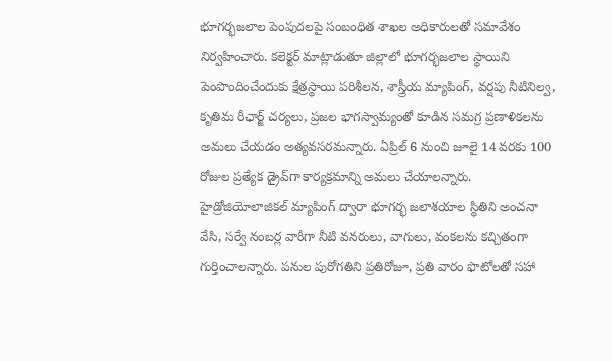భూగర్భజలాల పెంపుదలపై సంబంధిత శాఖల అధికారులతో సమావేశం నిర్వహించారు. కలెక్టర్‌ మాట్లాడుతూ జిల్లాలో భూగర్భజలాల స్థాయిని పెంపొందించేందుకు క్షేత్రస్థాయి పరిశీలన, శాస్త్రీయ మ్యాపింగ్‌, వర్షపు నీటినిల్వ, కృతిమ రీఛార్జ్‌ చర్యలు, ప్రజల భాగస్వామ్యంతో కూడిన సమగ్ర ప్రణాళికలను అమలు చేయడం అత్యవసరమన్నారు. ఏప్రిల్‌ 6 నుంచి జూలై 14 వరకు 100 రోజుల ప్రత్యేక డ్రైవ్‌గా కార్యక్రమాన్ని అమలు చేయాలన్నారు. హైడ్రోజియోలాజికల్‌ మ్యాపింగ్‌ ద్వారా భూగర్భ జలాశయాల స్థితిని అంచనా వేసి, సర్వే నంబర్ల వారీగా నీటి వనరులు, వాగులు, వంకలను కచ్చితంగా గుర్తించాలన్నారు. పనుల పురోగతిని ప్రతిరోజూ, ప్రతి వారం ఫొటోలతో సహా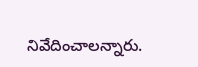నివేదించాలన్నారు.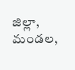జిల్లా, మండల,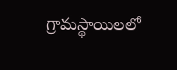గ్రామస్థాయిలలో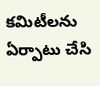కమిటీలను ఏర్పాటు చేసి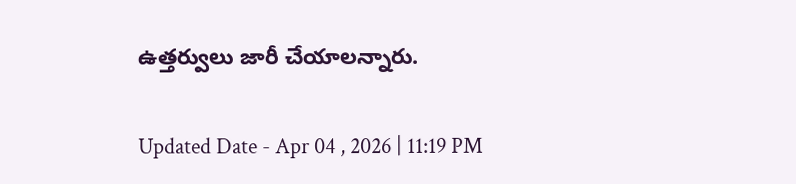ఉత్తర్వులు జారీ చేయాలన్నారు.

Updated Date - Apr 04 , 2026 | 11:19 PM